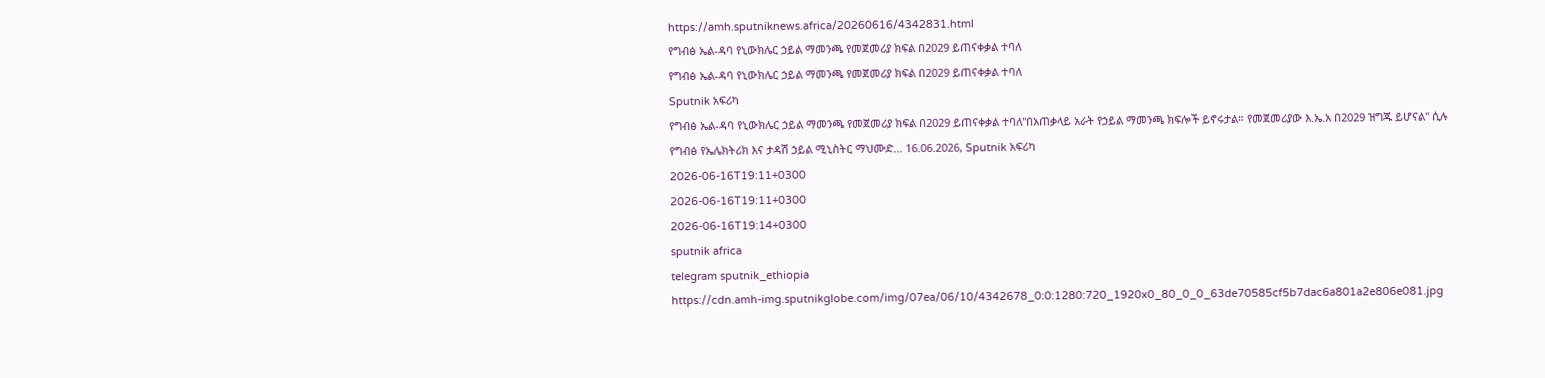https://amh.sputniknews.africa/20260616/4342831.html
የግብፅ ኤል-ዳባ የኒውክሌር ኃይል ማመንጫ የመጀመሪያ ክፍል በ2029 ይጠናቀቃል ተባለ
የግብፅ ኤል-ዳባ የኒውክሌር ኃይል ማመንጫ የመጀመሪያ ክፍል በ2029 ይጠናቀቃል ተባለ
Sputnik አፍሪካ
የግብፅ ኤል-ዳባ የኒውክሌር ኃይል ማመንጫ የመጀመሪያ ክፍል በ2029 ይጠናቀቃል ተባለ"በአጠቃላይ አራት የኃይል ማመንጫ ክፍሎች ይኖሩታል። የመጀመሪያው እ.ኤ.አ በ2029 ዝግጁ ይሆናል" ሲሉ የግብፅ የኤሌክትሪክ እና ታዳሽ ኃይል ሚኒስትር ማህሙድ... 16.06.2026, Sputnik አፍሪካ
2026-06-16T19:11+0300
2026-06-16T19:11+0300
2026-06-16T19:14+0300
sputnik africa
telegram sputnik_ethiopia
https://cdn.amh-img.sputnikglobe.com/img/07ea/06/10/4342678_0:0:1280:720_1920x0_80_0_0_63de70585cf5b7dac6a801a2e806e081.jpg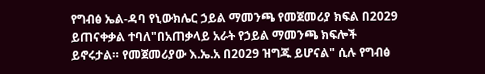የግብፅ ኤል-ዳባ የኒውክሌር ኃይል ማመንጫ የመጀመሪያ ክፍል በ2029 ይጠናቀቃል ተባለ"በአጠቃላይ አራት የኃይል ማመንጫ ክፍሎች ይኖሩታል። የመጀመሪያው እ.ኤ.አ በ2029 ዝግጁ ይሆናል" ሲሉ የግብፅ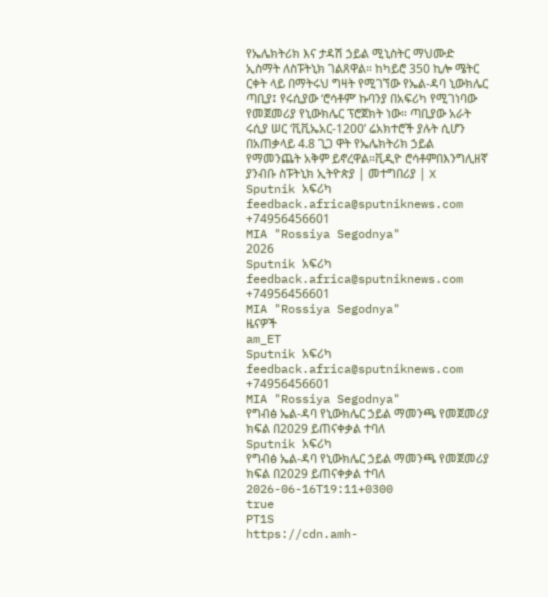የኤሌክትሪክ እና ታዳሽ ኃይል ሚኒስትር ማህሙድ ኢስማት ለስፑትኒክ ገልጸዋል። ከካይሮ 350 ኪሎ ሜትር ርቀት ላይ በማትሩህ ግዛት የሚገኘው የኤል-ዳባ ኒውክሌር ጣቢያ፤ የሩሲያው ‘ሮሳቶም’ ኩባንያ በአፍሪካ የሚገነባው የመጀመሪያ የኒውክሌር ፕሮጀክት ነው። ጣቢያው አራት ሩሲያ ሠር ‘ቪቪኤአር-1200’ ሬአክተሮች ያሉት ሲሆን በአጠቃላይ 4.8 ጊጋ ዋት የኤሌክትሪክ ኃይል የማመንጨት አቅም ይኖረዋል።ቪዲዮ ሮሳቶምበእንግሊዘኛ ያንብቡ ስፑትኒክ ኢትዮጵያ | መተግበሪያ | X
Sputnik አፍሪካ
feedback.africa@sputniknews.com
+74956456601
MIA "Rossiya Segodnya"
2026
Sputnik አፍሪካ
feedback.africa@sputniknews.com
+74956456601
MIA "Rossiya Segodnya"
ዜናዎች
am_ET
Sputnik አፍሪካ
feedback.africa@sputniknews.com
+74956456601
MIA "Rossiya Segodnya"
የግብፅ ኤል-ዳባ የኒውክሌር ኃይል ማመንጫ የመጀመሪያ ክፍል በ2029 ይጠናቀቃል ተባለ
Sputnik አፍሪካ
የግብፅ ኤል-ዳባ የኒውክሌር ኃይል ማመንጫ የመጀመሪያ ክፍል በ2029 ይጠናቀቃል ተባለ
2026-06-16T19:11+0300
true
PT1S
https://cdn.amh-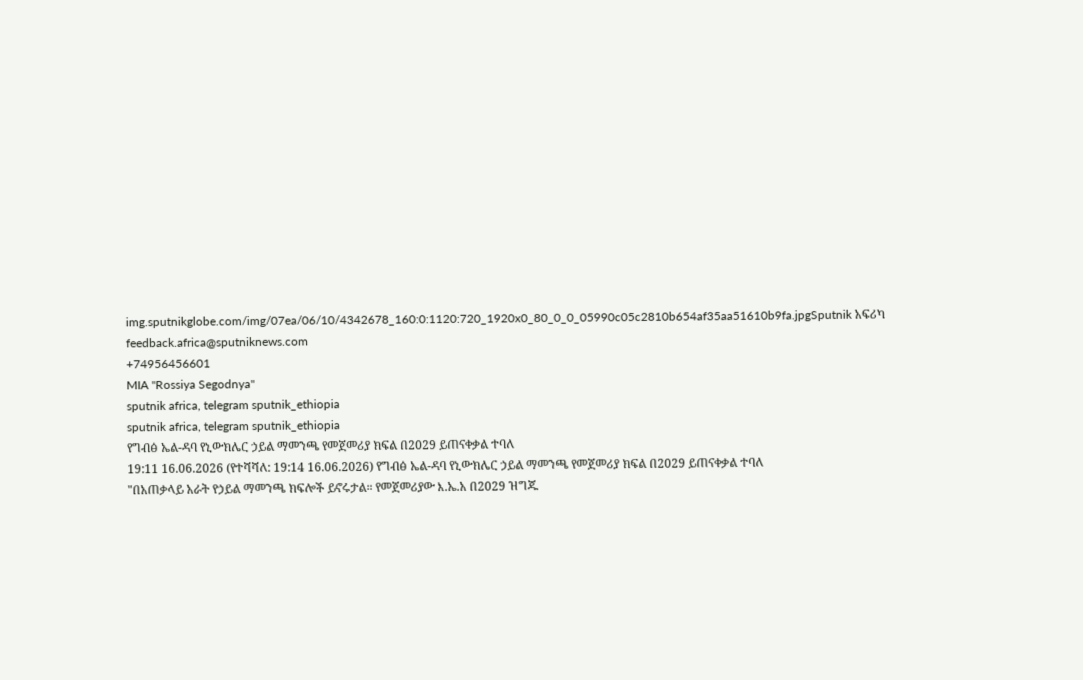img.sputnikglobe.com/img/07ea/06/10/4342678_160:0:1120:720_1920x0_80_0_0_05990c05c2810b654af35aa51610b9fa.jpgSputnik አፍሪካ
feedback.africa@sputniknews.com
+74956456601
MIA "Rossiya Segodnya"
sputnik africa, telegram sputnik_ethiopia
sputnik africa, telegram sputnik_ethiopia
የግብፅ ኤል-ዳባ የኒውክሌር ኃይል ማመንጫ የመጀመሪያ ክፍል በ2029 ይጠናቀቃል ተባለ
19:11 16.06.2026 (የተሻሻለ: 19:14 16.06.2026) የግብፅ ኤል-ዳባ የኒውክሌር ኃይል ማመንጫ የመጀመሪያ ክፍል በ2029 ይጠናቀቃል ተባለ
"በአጠቃላይ አራት የኃይል ማመንጫ ክፍሎች ይኖሩታል። የመጀመሪያው እ.ኤ.አ በ2029 ዝግጁ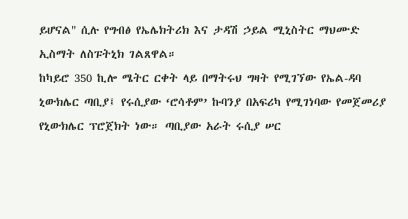ይሆናል" ሲሉ የግብፅ የኤሌክትሪክ እና ታዳሽ ኃይል ሚኒስትር ማህሙድ ኢስማት ለስፑትኒክ ገልጸዋል።
ከካይሮ 350 ኪሎ ሜትር ርቀት ላይ በማትሩህ ግዛት የሚገኘው የኤል-ዳባ ኒውክሌር ጣቢያ፤ የሩሲያው ‘ሮሳቶም’ ኩባንያ በአፍሪካ የሚገነባው የመጀመሪያ የኒውክሌር ፕሮጀክት ነው። ጣቢያው አራት ሩሲያ ሠር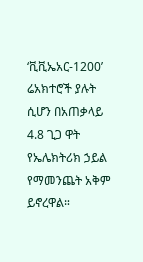‘ቪቪኤአር-1200’ ሬአክተሮች ያሉት ሲሆን በአጠቃላይ 4.8 ጊጋ ዋት የኤሌክትሪክ ኃይል የማመንጨት አቅም ይኖረዋል።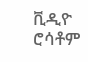ቪዲዮ ሮሳቶም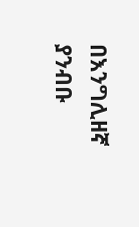በእንግሊዘኛ ያንብቡ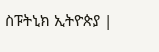ስፑትኒክ ኢትዮጵያ |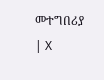መተግበሪያ | X